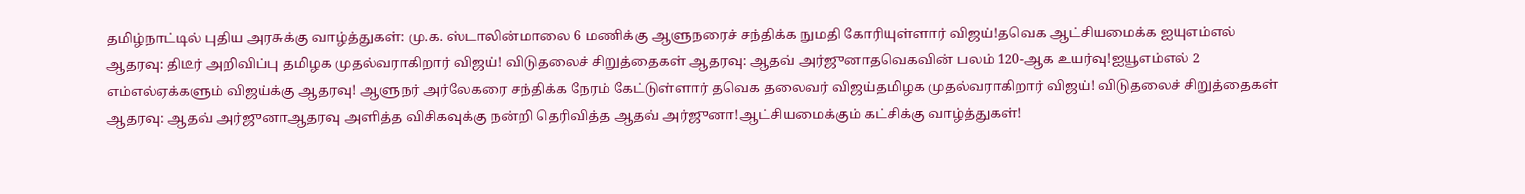தமிழ்நாட்டில் புதிய அரசுக்கு வாழ்த்துகள்: மு.க. ஸ்டாலின்மாலை 6 மணிக்கு ஆளுநரைச் சந்திக்க நுமதி கோரியுள்ளார் விஜய்!தவெக ஆட்சியமைக்க ஐயுஎம்எல் ஆதரவு: திடீர் அறிவிப்பு தமிழக முதல்வராகிறார் விஜய்! விடுதலைச் சிறுத்தைகள் ஆதரவு: ஆதவ் அர்ஜுனாதவெகவின் பலம் 120-ஆக உயர்வு!ஐயூஎம்எல் 2 எம்எல்ஏக்களும் விஜய்க்கு ஆதரவு! ஆளுநர் அர்லேகரை சந்திக்க நேரம் கேட்டுள்ளார் தவெக தலைவர் விஜய்தமிழக முதல்வராகிறார் விஜய்! விடுதலைச் சிறுத்தைகள் ஆதரவு: ஆதவ் அர்ஜுனாஆதரவு அளித்த விசிகவுக்கு நன்றி தெரிவித்த ஆதவ் அர்ஜுனா!ஆட்சியமைக்கும் கட்சிக்கு வாழ்த்துகள்!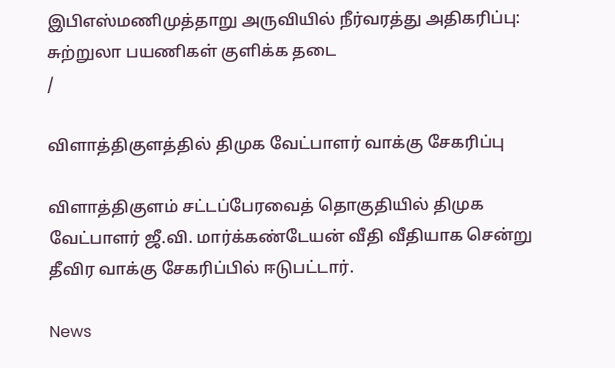இபிஎஸ்மணிமுத்தாறு அருவியில் நீர்வரத்து அதிகரிப்பு: சுற்றுலா பயணிகள் குளிக்க தடை
/

விளாத்திகுளத்தில் திமுக வேட்பாளர் வாக்கு சேகரிப்பு

விளாத்திகுளம் சட்டப்பேரவைத் தொகுதியில் திமுக வேட்பாளர் ஜீ.வி. மார்க்கண்டேயன் வீதி வீதியாக சென்று தீவிர வாக்கு சேகரிப்பில் ஈடுபட்டார்.

News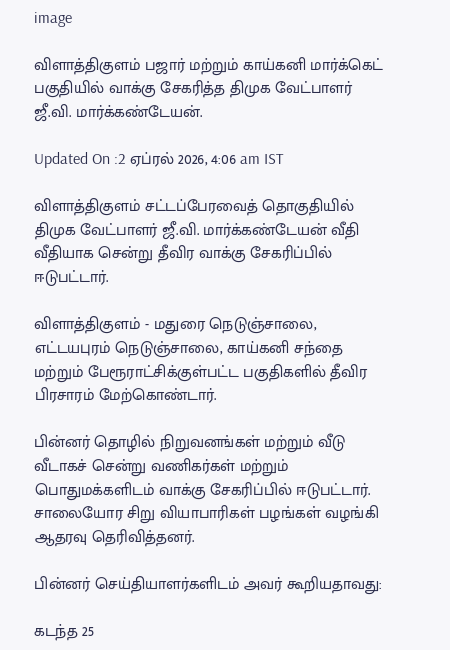image

விளாத்திகுளம் பஜார் மற்றும் காய்கனி மார்க்கெட் பகுதியில் வாக்கு சேகரித்த திமுக வேட்பாளர் ஜீ.வி. மார்க்கண்டேயன்.

Updated On :2 ஏப்ரல் 2026, 4:06 am IST

விளாத்திகுளம் சட்டப்பேரவைத் தொகுதியில் திமுக வேட்பாளர் ஜீ.வி. மார்க்கண்டேயன் வீதி வீதியாக சென்று தீவிர வாக்கு சேகரிப்பில் ஈடுபட்டார்.

விளாத்திகுளம் - மதுரை நெடுஞ்சாலை, எட்டயபுரம் நெடுஞ்சாலை, காய்கனி சந்தை மற்றும் பேரூராட்சிக்குள்பட்ட பகுதிகளில் தீவிர பிரசாரம் மேற்கொண்டார்.

பின்னர் தொழில் நிறுவனங்கள் மற்றும் வீடு வீடாகச் சென்று வணிகர்கள் மற்றும் பொதுமக்களிடம் வாக்கு சேகரிப்பில் ஈடுபட்டார். சாலையோர சிறு வியாபாரிகள் பழங்கள் வழங்கி ஆதரவு தெரிவித்தனர்.

பின்னர் செய்தியாளர்களிடம் அவர் கூறியதாவது:

கடந்த 25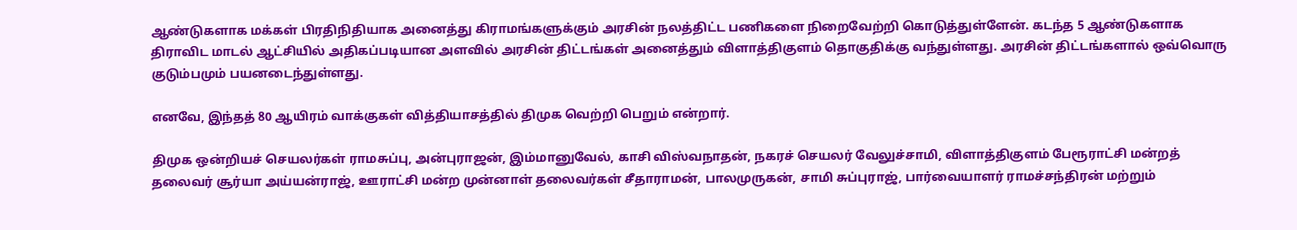ஆண்டுகளாக மக்கள் பிரதிநிதியாக அனைத்து கிராமங்களுக்கும் அரசின் நலத்திட்ட பணிகளை நிறைவேற்றி கொடுத்துள்ளேன். கடந்த 5 ஆண்டுகளாக திராவிட மாடல் ஆட்சியில் அதிகப்படியான அளவில் அரசின் திட்டங்கள் அனைத்தும் விளாத்திகுளம் தொகுதிக்கு வந்துள்ளது. அரசின் திட்டங்களால் ஒவ்வொரு குடும்பமும் பயனடைந்துள்ளது.

எனவே, இந்தத் 80 ஆயிரம் வாக்குகள் வித்தியாசத்தில் திமுக வெற்றி பெறும் என்றார்.

திமுக ஒன்றியச் செயலர்கள் ராமசுப்பு, அன்புராஜன், இம்மானுவேல், காசி விஸ்வநாதன், நகரச் செயலர் வேலுச்சாமி, விளாத்திகுளம் பேரூராட்சி மன்றத் தலைவர் சூர்யா அய்யன்ராஜ், ஊராட்சி மன்ற முன்னாள் தலைவர்கள் சீதாராமன், பாலமுருகன், சாமி சுப்புராஜ், பார்வையாளர் ராமச்சந்திரன் மற்றும்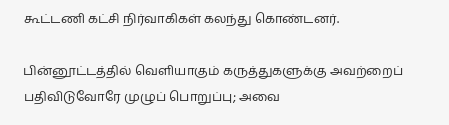கூட்டணி கட்சி நிர்வாகிகள் கலந்து கொண்டனர்.

பின்னூட்டத்தில் வெளியாகும் கருத்துகளுக்கு அவற்றைப் பதிவிடுவோரே முழுப் பொறுப்பு; அவை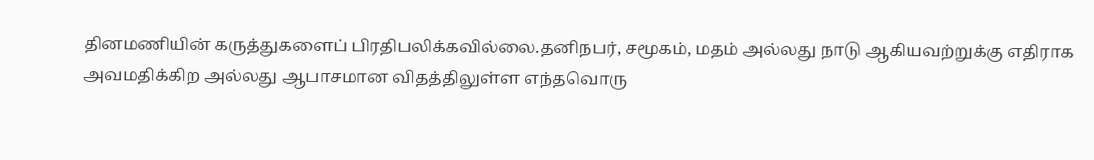தினமணியின் கருத்துகளைப் பிரதிபலிக்கவில்லை.தனிநபர், சமூகம், மதம் அல்லது நாடு ஆகியவற்றுக்கு எதிராக அவமதிக்கிற அல்லது ஆபாசமான விதத்திலுள்ள எந்தவொரு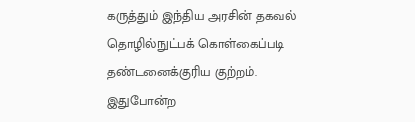கருத்தும் இந்திய அரசின் தகவல் தொழில்நுட்பக் கொள்கைப்படி தண்டனைக்குரிய குற்றம். இதுபோன்ற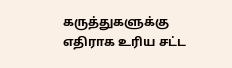கருத்துகளுக்கு எதிராக உரிய சட்ட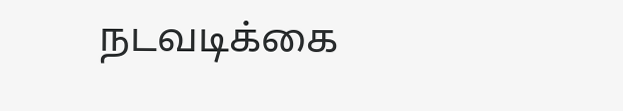நடவடிக்கை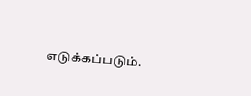எடுக்கப்படும்.